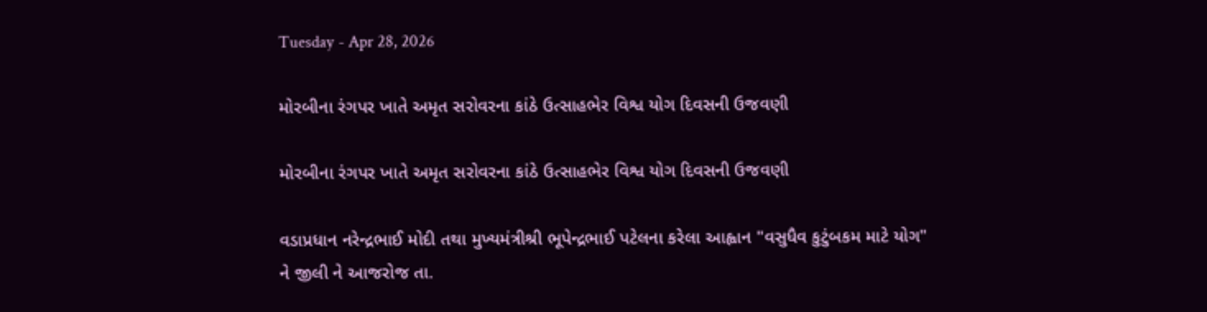Tuesday - Apr 28, 2026

મોરબીના રંગપર ખાતે અમૃત સરોવરના કાંઠે ઉત્સાહભેર વિશ્વ યોગ દિવસની ઉજવણી

મોરબીના રંગપર ખાતે અમૃત સરોવરના કાંઠે ઉત્સાહભેર વિશ્વ યોગ દિવસની ઉજવણી

વડાપ્રધાન નરેન્દ્રભાઈ મોદી તથા મુખ્યમંત્રીશ્રી ભૂપેન્દ્રભાઈ પટેલના કરેલા આહ્વાન "વસુધૈવ કુટુંબકમ માટે યોગ" ને જીલી ને આજરોજ તા.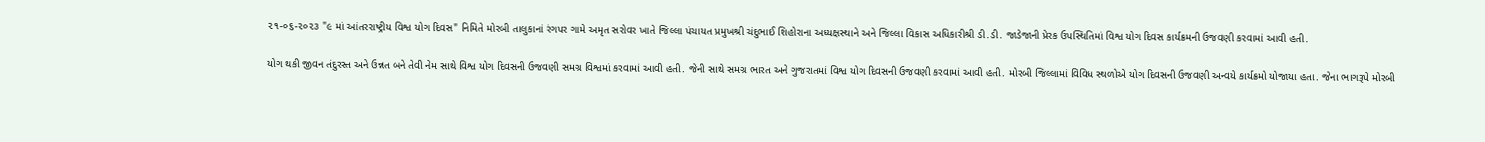૨૧-૦૬-૨૦૨૩ "૯ માં આંતરરાષ્ટ્રીય વિશ્વ યોગ દિવસ" નિમિતે મોરબી તાલુકાનાં રંગપર ગામે અમૃત સરોવર ખાતે જિલ્લા પંચાયત પ્રમુખશ્રી ચંદુભાઈ શિહોરાના અધ્યક્ષસ્થાને અને જિલ્લા વિકાસ અધિકારીશ્રી ડી.ડી. જાડેજાની પ્રેરક ઉપસ્થિતિમાં વિશ્વ યોગ દિવસ કાર્યક્રમની ઉજવણી કરવામાં આવી હતી.

યોગ થકી જીવન તંદુરસ્ત અને ઉન્નત બને તેવી નેમ સાથે વિશ્વ યોગ દિવસની ઉજવણી સમગ્ર વિશ્વમાં કરવામાં આવી હતી. જેની સાથે સમગ્ર ભારત અને ગુજરાતમાં વિશ્વ યોગ દિવસની ઉજવણી કરવામાં આવી હતી. મોરબી જિલ્લામાં વિવિધ સ્થળોએ યોગ દિવસની ઉજવણી અન્વયે કાર્યક્રમો યોજાયા હતા. જેના ભાગરૂપે મોરબી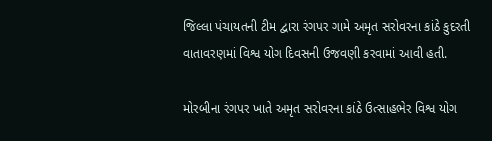જિલ્લા પંચાયતની ટીમ દ્વારા રંગપર ગામે અમૃત સરોવરના કાંઠે કુદરતી વાતાવરણમાં વિશ્વ યોગ દિવસની ઉજવણી કરવામાં આવી હતી.

મોરબીના રંગપર ખાતે અમૃત સરોવરના કાંઠે ઉત્સાહભેર વિશ્વ યોગ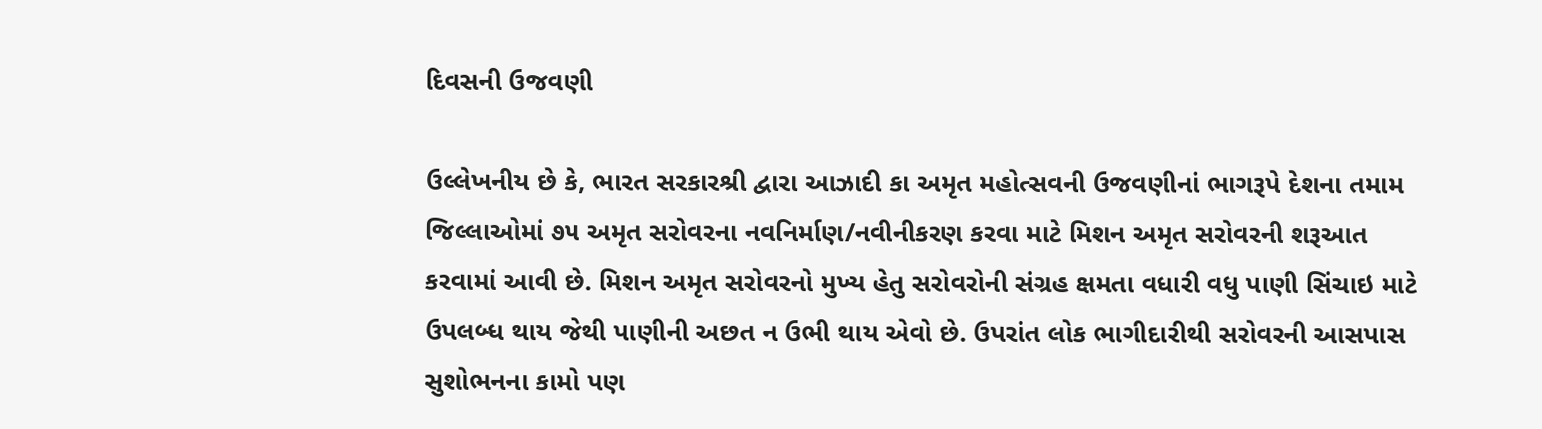દિવસની ઉજવણી

ઉલ્લેખનીય છે કે, ભારત સરકારશ્રી દ્વારા આઝાદી કા અમૃત મહોત્સવની ઉજવણીનાં ભાગરૂપે દેશના તમામ જિલ્લાઓમાં ૭૫ અમૃત સરોવરના નવનિર્માણ/નવીનીકરણ કરવા માટે મિશન અમૃત સરોવરની શરૂઆત કરવામાં આવી છે. મિશન અમૃત સરોવરનો મુખ્ય હેતુ સરોવરોની સંગ્રહ ક્ષમતા વધારી વધુ પાણી સિંચાઇ માટે ઉપલબ્ધ થાય જેથી પાણીની અછત ન ઉભી થાય એવો છે. ઉપરાંત લોક ભાગીદારીથી સરોવરની આસપાસ સુશોભનના કામો પણ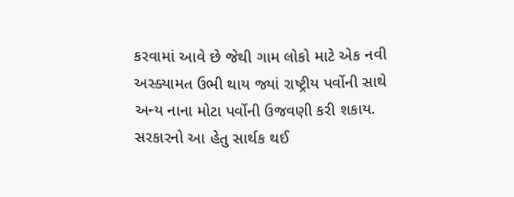કરવામાં આવે છે જેથી ગામ લોકો માટે એક નવી અસ્ક્યામત ઉભી થાય જ્યાં રાષ્ટ્રીય પર્વોની સાથે અન્ય નાના મોટા પર્વોની ઉજવણી કરી શકાય. સરકારનો આ હેતુ સાર્થક થઈ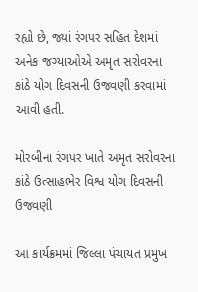રહ્યો છે, જ્યાં રંગપર સહિત દેશમાં અનેક જગ્યાઓએ અમૃત સરોવરના કાંઠે યોગ દિવસની ઉજવણી કરવામાં આવી હતી.

મોરબીના રંગપર ખાતે અમૃત સરોવરના કાંઠે ઉત્સાહભેર વિશ્વ યોગ દિવસની ઉજવણી

આ કાર્યક્રમમાં જિલ્લા પંચાયત પ્રમુખ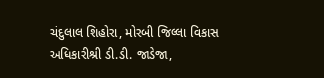ચંદુલાલ શિહોરા, મોરબી જિલ્લા વિકાસ અધિકારીશ્રી ડી.ડી. જાડેજા,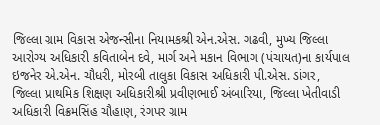જિલ્લા ગ્રામ વિકાસ એજન્સીના નિયામકશ્રી એન.એસ. ગઢવી, મુખ્ય જિલ્લા આરોગ્ય અધિકારી કવિતાબેન દવે, માર્ગ અને મકાન વિભાગ (પંચાયત)ના કાર્યપાલ ઇજનેર એ.એન. ચૌધરી, મોરબી તાલુકા વિકાસ અધિકારી પી.એસ. ડાંગર, જિલ્લા પ્રાથમિક શિક્ષણ અધિકારીશ્રી પ્રવીણભાઈ અંબારિયા, જિલ્લા ખેતીવાડી અધિકારી વિક્રમસિંહ ચૌહાણ, રંગપર ગ્રામ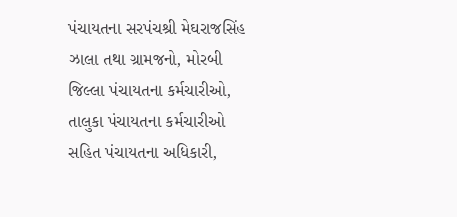પંચાયતના સરપંચશ્રી મેઘરાજસિંહ ઝાલા તથા ગ્રામજનો, મોરબી જિલ્લા પંચાયતના કર્મચારીઓ, તાલુકા પંચાયતના કર્મચારીઓ સહિત પંચાયતના અધિકારી,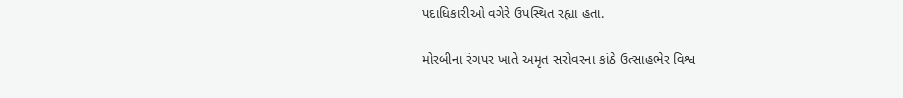પદાધિકારીઓ વગેરે ઉપસ્થિત રહ્યા હતા.

મોરબીના રંગપર ખાતે અમૃત સરોવરના કાંઠે ઉત્સાહભેર વિશ્વ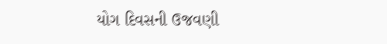યોગ દિવસની ઉજવણી